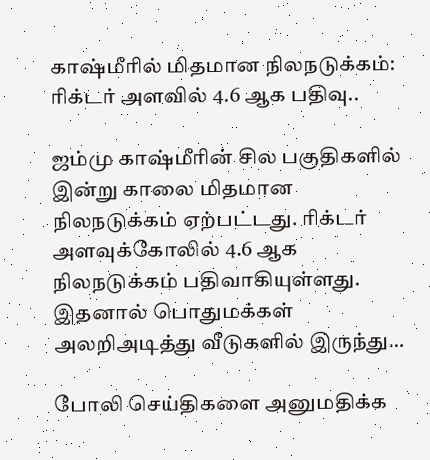காஷ்மீரில் மிதமான நிலநடுக்கம்: ரிக்டர் அளவில் 4.6 ஆக பதிவு..

ஜம்மு காஷ்மீரின் சில பகுதிகளில் இன்று காலை மிதமான நிலநடுக்கம் ஏற்பட்டது. ரிக்டர் அளவுக்கோலில் 4.6 ஆக நிலநடுக்கம் பதிவாகியுள்ளது. இதனால் பொதுமக்கள் அலறிஅடித்து வீடுகளில் இருந்து…

போலி செய்திகளை அனுமதிக்க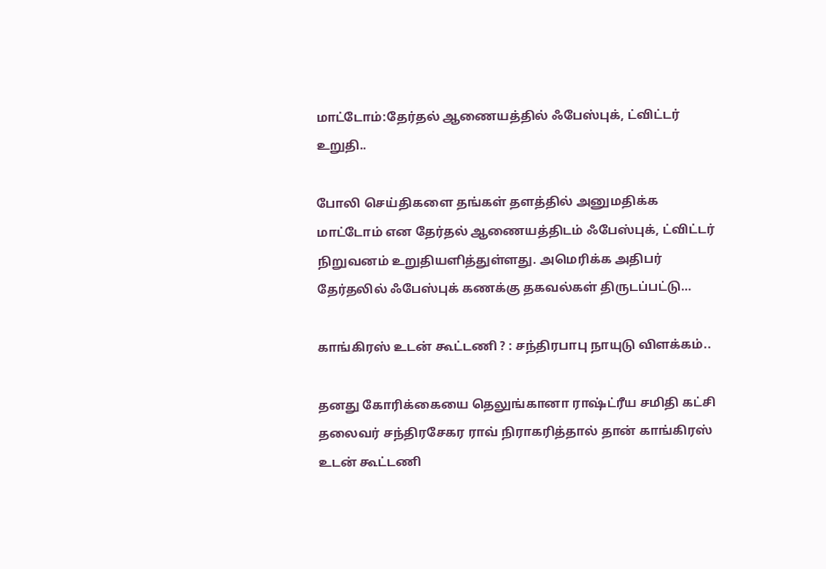மாட்டோம்:தேர்தல் ஆணையத்தில் ஃபேஸ்புக், ட்விட்டர் உறுதி..

போலி செய்திகளை தங்கள் தளத்தில் அனுமதிக்க மாட்டோம் என தேர்தல் ஆணையத்திடம் ஃபேஸ்புக், ட்விட்டர் நிறுவனம் உறுதியளித்துள்ளது. அமெரிக்க அதிபர் தேர்தலில் ஃபேஸ்புக் கணக்கு தகவல்கள் திருடப்பட்டு…

காங்கிரஸ் உடன் கூட்டணி ? : சந்திரபாபு நாயுடு விளக்கம்..

தனது கோரிக்கையை தெலுங்கானா ராஷ்ட்ரீய சமிதி கட்சி தலைவர் சந்திரசேகர ராவ் நிராகரித்தால் தான் காங்கிரஸ் உடன் கூட்டணி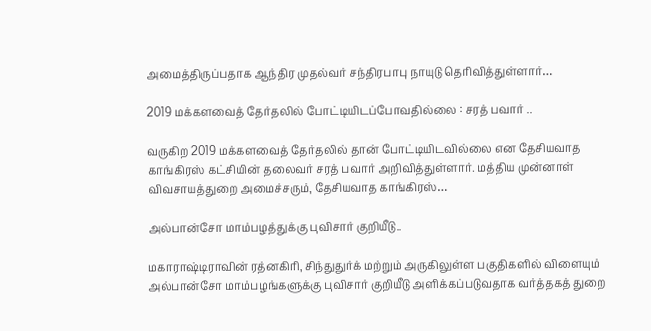அமைத்திருப்பதாக ஆந்திர முதல்வர் சந்திரபாபு நாயுடு தெரிவித்துள்ளார்…

2019 மக்களவைத் தேர்தலில் போட்டியிடப்போவதில்லை : சரத் பவார் ..

வருகிற 2019 மக்களவைத் தேர்தலில் தான் போட்டியிடவில்லை என தேசியவாத காங்கிரஸ் கட்சியின் தலைவர் சரத் பவார் அறிவித்துள்ளார். மத்திய முன்னாள் விவசாயத்துறை அமைச்சரும், தேசியவாத காங்கிரஸ்…

அல்பான்சோ மாம்பழத்துக்கு புவிசார் குறியீடு..

மகாராஷ்டிராவின் ரத்னகிரி, சிந்துதுர்க் மற்றும் அருகிலுள்ள பகுதிகளில் விளையும் அல்பான்சோ மாம்பழங்களுக்கு புவிசார் குறியீடு அளிக்கப்படுவதாக வர்த்தகத் துறை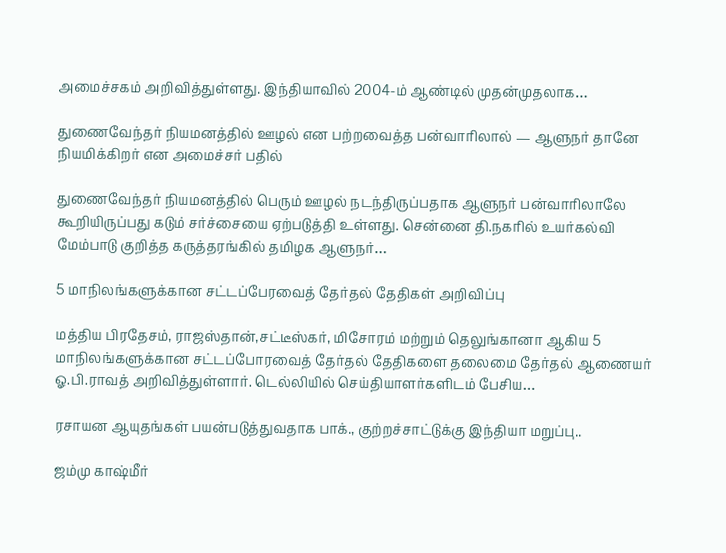அமைச்சகம் அறிவித்துள்ளது. இந்தியாவில் 2004-ம் ஆண்டில் முதன்முதலாக…

துணைவேந்தர் நியமனத்தில் ஊழல் என பற்றவைத்த பன்வாரிலால் — ஆளுநர் தானே நியமிக்கிறர் என அமைச்சர் பதில்

துணைவேந்தர் நியமனத்தில் பெரும் ஊழல் நடந்திருப்பதாக ஆளுநர் பன்வாரிலாலே கூறியிருப்பது கடும் சர்ச்சையை ஏற்படுத்தி உள்ளது. சென்னை தி.நகரில் உயர்கல்வி மேம்பாடு குறித்த கருத்தரங்கில் தமிழக ஆளுநர்…

5 மாநிலங்களுக்கான சட்டப்பேரவைத் தேர்தல் தேதிகள் அறிவிப்பு

மத்திய பிரதேசம், ராஜஸ்தான்,சட்டீஸ்கர், மிசோரம் மற்றும் தெலுங்கானா ஆகிய 5 மாநிலங்களுக்கான சட்டப்போரவைத் தேர்தல் தேதிகளை தலைமை தேர்தல் ஆணையர் ஓ.பி.ராவத் அறிவித்துள்ளார். டெல்லியில் செய்தியாளர்களிடம் பேசிய…

ரசாயன ஆயுதங்கள் பயன்படுத்துவதாக பாக்., குற்றச்சாட்டுக்கு இந்தியா மறுப்பு..

ஜம்மு காஷ்மீர்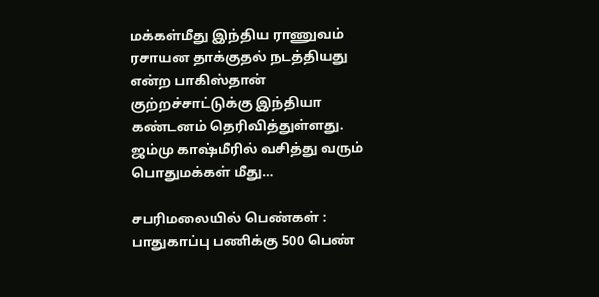மக்கள்மீது இந்திய ராணுவம் ரசாயன தாக்குதல் நடத்தியது என்ற பாகிஸ்தான் குற்றச்சாட்டுக்கு இந்தியா கண்டனம் தெரிவித்துள்ளது. ஜம்மு காஷ்மீரில் வசித்து வரும் பொதுமக்கள் மீது…

சபரிமலையில் பெண்கள் : பாதுகாப்பு பணிக்கு 500 பெண்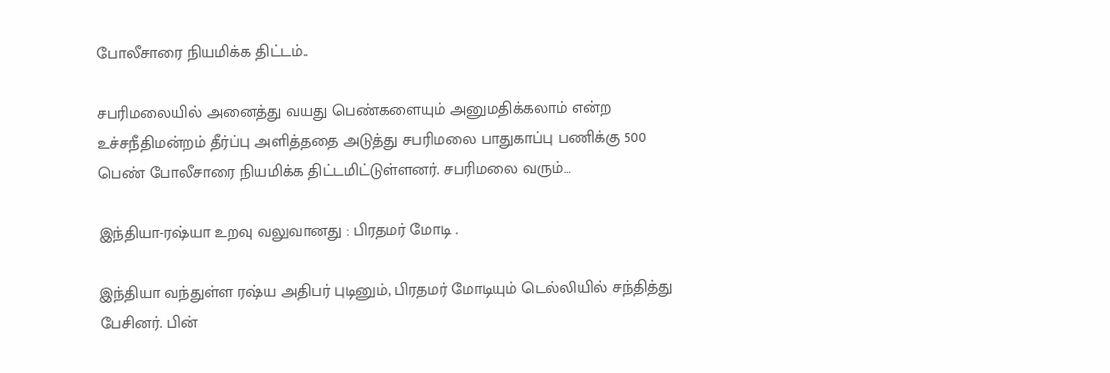போலீசாரை நியமிக்க திட்டம்..

சபரிமலையில் அனைத்து வயது பெண்களையும் அனுமதிக்கலாம் என்ற உச்சநீதிமன்றம் தீர்ப்பு அளித்ததை அடுத்து சபரிமலை பாதுகாப்பு பணிக்கு 500 பெண் போலீசாரை நியமிக்க திட்டமிட்டுள்ளனர். சபரிமலை வரும்…

இந்தியா-ரஷ்யா உறவு வலுவானது : பிரதமர் மோடி .

இந்தியா வந்துள்ள ரஷ்ய அதிபர் புடினும், பிரதமர் மோடியும் டெல்லியில் சந்தித்து பேசினர். பின்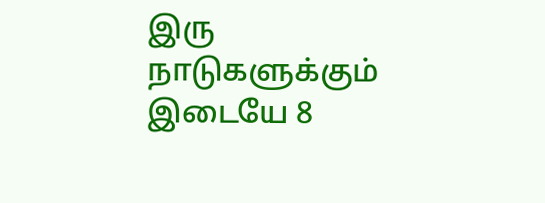இரு நாடுகளுக்கும் இடையே 8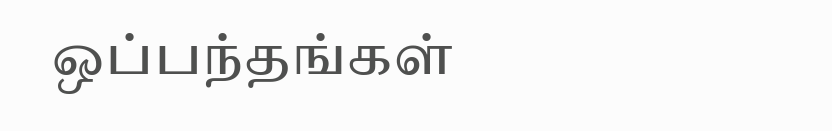ஒப்பந்தங்கள்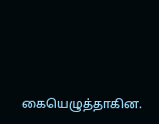கையெழுத்தாகின.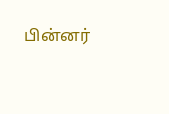பின்னர்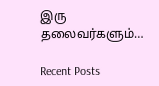இரு தலைவர்களும்…

Recent Posts